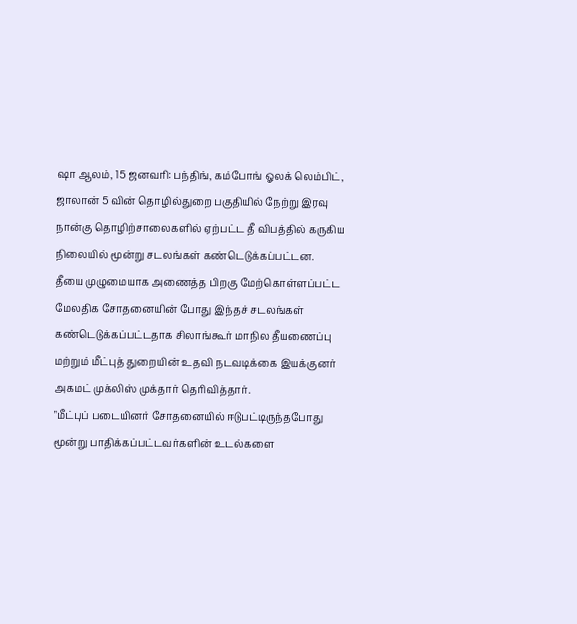ஷா ஆலம், 15 ஜனவரி: பந்திங், கம்போங் ஓலக் லெம்பிட், ஜாலான் 5 வின் தொழில்துறை பகுதியில் நேற்று இரவு நான்கு தொழிற்சாலைகளில் ஏற்பட்ட தீ விபத்தில் கருகிய நிலையில் மூன்று சடலங்கள் கண்டெடுக்கப்பட்டன.
தீயை முழுமையாக அணைத்த பிறகு மேற்கொள்ளப்பட்ட மேலதிக சோதனையின் போது இந்தச் சடலங்கள் கண்டெடுக்கப்பட்டதாக சிலாங்கூர் மாநில தீயணைப்பு மற்றும் மீட்புத் துறையின் உதவி நடவடிக்கை இயக்குனர் அகமட் முக்லிஸ் முக்தார் தெரிவித்தார்.
"மீட்புப் படையினர் சோதனையில் ஈடுபட்டிருந்தபோது மூன்று பாதிக்கப்பட்டவர்களின் உடல்களை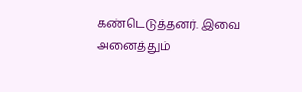கண்டெடுத்தனர். இவை அனைத்தும்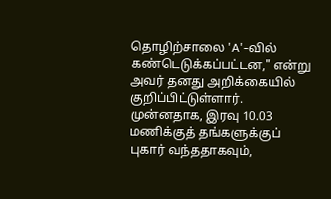தொழிற்சாலை 'A'-வில் கண்டெடுக்கப்பட்டன," என்று அவர் தனது அறிக்கையில் குறிப்பிட்டுள்ளார். முன்னதாக, இரவு 10.03 மணிக்குத் தங்களுக்குப் புகார் வந்ததாகவும்,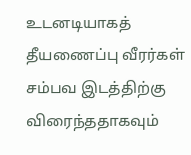உடனடியாகத் தீயணைப்பு வீரர்கள் சம்பவ இடத்திற்கு விரைந்ததாகவும்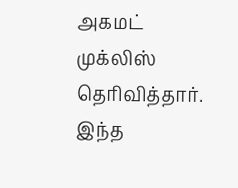அகமட் முக்லிஸ் தெரிவித்தார்.
இந்த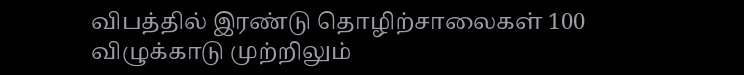விபத்தில் இரண்டு தொழிற்சாலைகள் 100 விழுக்காடு முற்றிலும்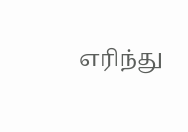எரிந்து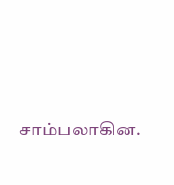சாம்பலாகின.